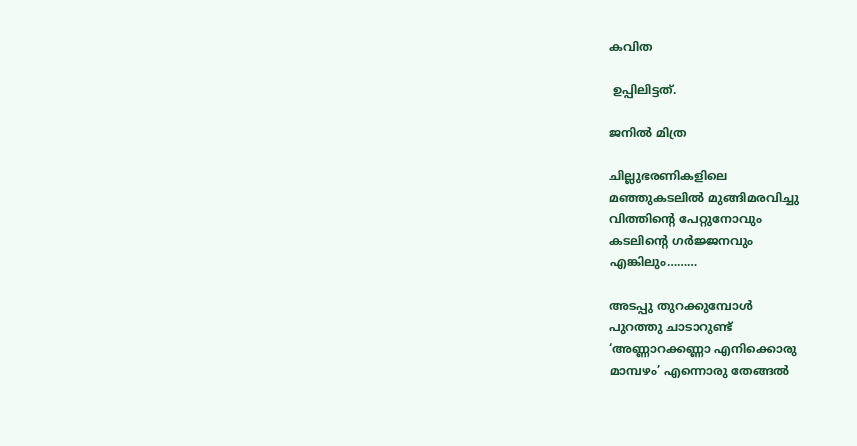കവിത

 ഉപ്പിലിട്ടത്.

ജനില്‍ മിത്ര

ചില്ലുഭരണികളിലെ
മഞ്ഞുകടലില്‍ മുങ്ങിമരവിച്ചു
വിത്തിന്റെ പേറ്റുനോവും
കടലിന്റെ ഗര്‍ജ്ജനവും
എങ്കിലും………

അടപ്പു തുറക്കുമ്പോള്‍
പുറത്തു ചാടാറുണ്ട്
‘അണ്ണാറക്കണ്ണാ എനിക്കൊരു
മാമ്പഴം’ എന്നൊരു തേങ്ങല്‍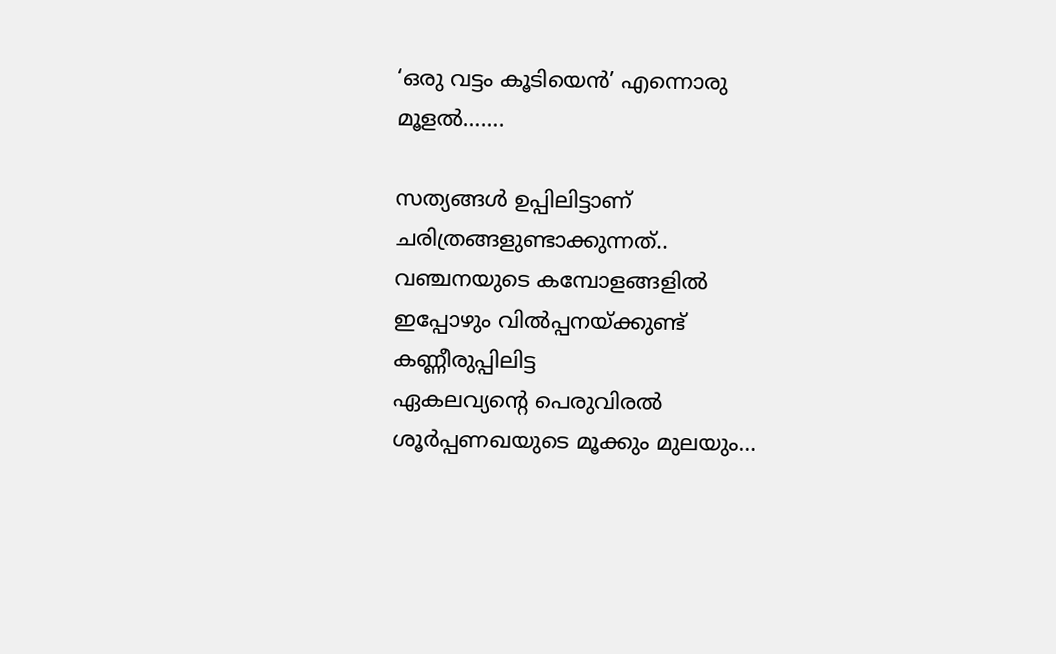‘ഒരു വട്ടം കൂടിയെന്‍’ എന്നൊരു
മൂളല്‍…….

സത്യങ്ങള്‍ ഉപ്പിലിട്ടാണ്
ചരിത്രങ്ങളുണ്ടാക്കുന്നത്..
വഞ്ചനയുടെ കമ്പോളങ്ങളില്‍
ഇപ്പോഴും വില്‍പ്പനയ്ക്കുണ്ട്
കണ്ണീരുപ്പിലിട്ട
ഏകലവ്യന്റെ പെരുവിരല്‍
ശൂര്‍പ്പണഖയുടെ മൂക്കും മുലയും…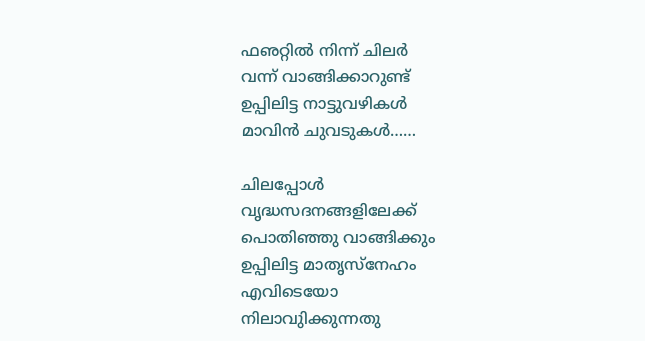ഫഌറ്റില്‍ നിന്ന് ചിലര്‍
വന്ന് വാങ്ങിക്കാറുണ്ട്
ഉപ്പിലിട്ട നാട്ടുവഴികള്‍
മാവിന്‍ ചുവടുകള്‍……

ചിലപ്പോള്‍
വൃദ്ധസദനങ്ങളിലേക്ക്
പൊതിഞ്ഞു വാങ്ങിക്കും
ഉപ്പിലിട്ട മാതൃസ്‌നേഹം
എവിടെയോ
നിലാവുിക്കുന്നതു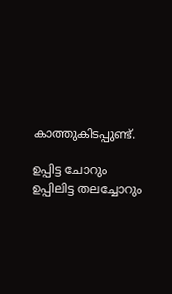കാത്തുകിടപ്പുണ്ട്.

ഉപ്പിട്ട ചോറും
ഉപ്പിലിട്ട തലച്ചോറും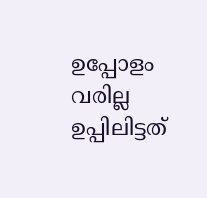ഉപ്പോളം വരില്ല
ഉപ്പിലിട്ടത്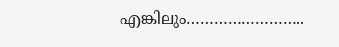എങ്കിലും……………………..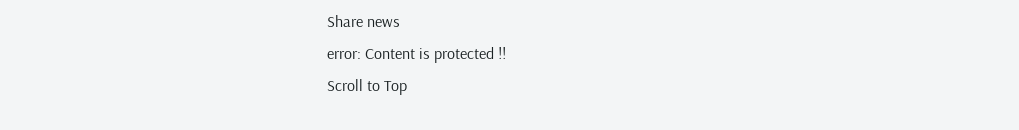Share news
error: Content is protected !!
Scroll to Top